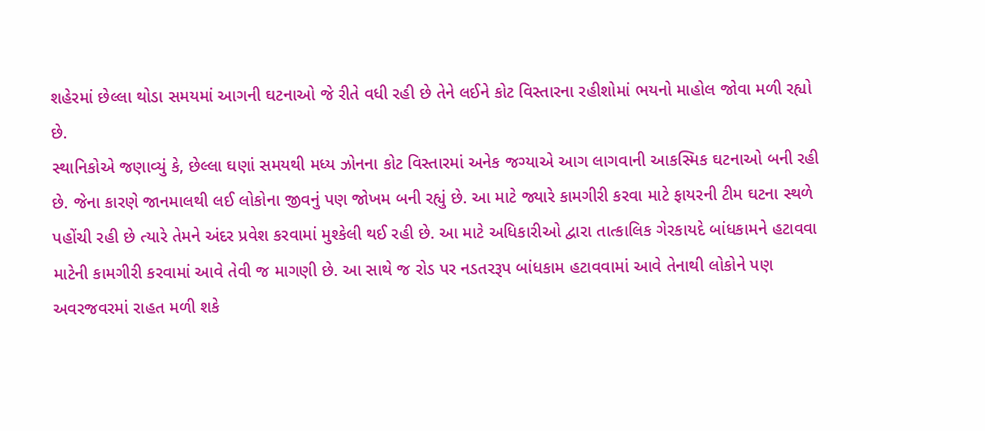શહેરમાં છેલ્લા થોડા સમયમાં આગની ઘટનાઓ જે રીતે વધી રહી છે તેને લઈને કોટ વિસ્તારના રહીશોમાં ભયનો માહોલ જોવા મળી રહ્યો છે.
સ્થાનિકોએ જણાવ્યું કે, છેલ્લા ઘણાં સમયથી મધ્ય ઝોનના કોટ વિસ્તારમાં અનેક જગ્યાએ આગ લાગવાની આકસ્મિક ઘટનાઓ બની રહી છે. જેના કારણે જાનમાલથી લઈ લોકોના જીવનું પણ જોખમ બની રહ્યું છે. આ માટે જ્યારે કામગીરી કરવા માટે ફાયરની ટીમ ઘટના સ્થળે પહોંચી રહી છે ત્યારે તેમને અંદર પ્રવેશ કરવામાં મુશ્કેલી થઈ રહી છે. આ માટે અધિકારીઓ દ્વારા તાત્કાલિક ગેરકાયદે બાંધકામને હટાવવા માટેની કામગીરી કરવામાં આવે તેવી જ માગણી છે. આ સાથે જ રોડ પર નડતરરૂપ બાંધકામ હટાવવામાં આવે તેનાથી લોકોને પણ અવરજવરમાં રાહત મળી શકે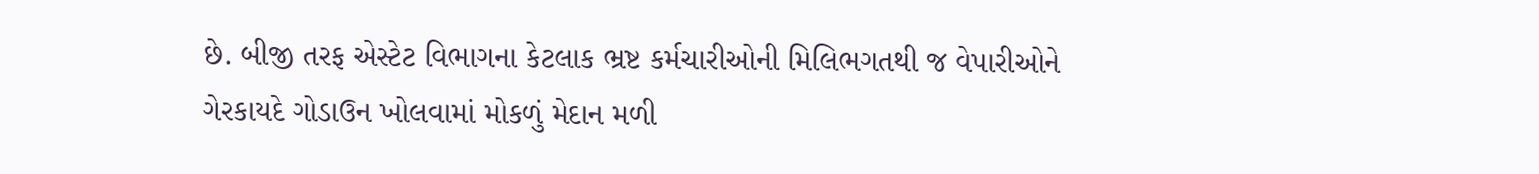છે. બીજી તરફ એસ્ટેટ વિભાગના કેટલાક ભ્રષ્ટ કર્મચારીઓની મિલિભગતથી જ વેપારીઓને ગેરકાયદે ગોડાઉન ખોલવામાં મોકળું મેદાન મળી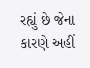રહ્યું છે જેના કારણે અહીં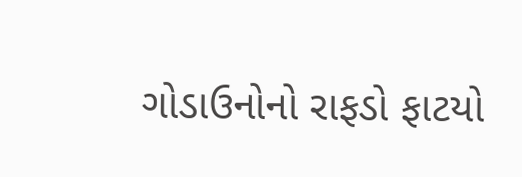ગોડાઉનોનો રાફડો ફાટયો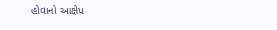હોવાનો આક્ષેપ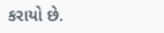કરાયો છે.